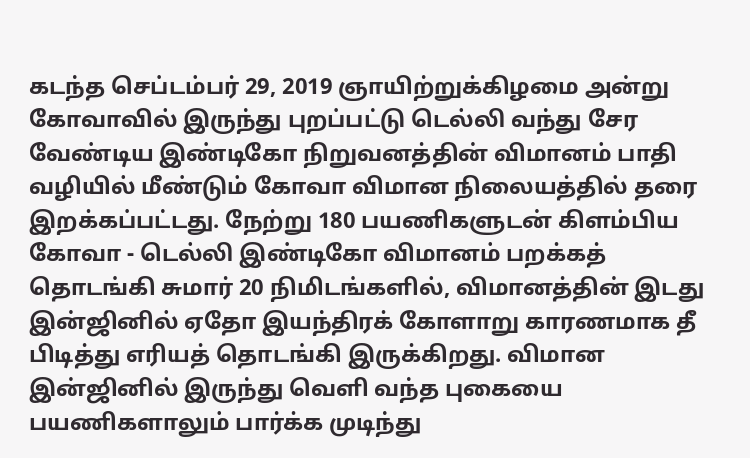கடந்த செப்டம்பர் 29, 2019 ஞாயிற்றுக்கிழமை அன்று கோவாவில் இருந்து புறப்பட்டு டெல்லி வந்து சேர வேண்டிய இண்டிகோ நிறுவனத்தின் விமானம் பாதி வழியில் மீண்டும் கோவா விமான நிலையத்தில் தரை இறக்கப்பட்டது. நேற்று 180 பயணிகளுடன் கிளம்பிய கோவா - டெல்லி இண்டிகோ விமானம் பறக்கத் தொடங்கி சுமார் 20 நிமிடங்களில், விமானத்தின் இடது இன்ஜினில் ஏதோ இயந்திரக் கோளாறு காரணமாக தீ பிடித்து எரியத் தொடங்கி இருக்கிறது. விமான இன்ஜினில் இருந்து வெளி வந்த புகையை பயணிகளாலும் பார்க்க முடிந்து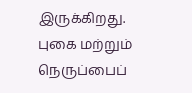இருக்கிறது.
புகை மற்றும் நெருப்பைப்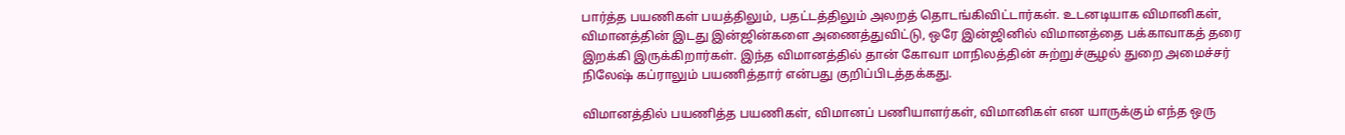பார்த்த பயணிகள் பயத்திலும், பதட்டத்திலும் அலறத் தொடங்கிவிட்டார்கள். உடனடியாக விமானிகள், விமானத்தின் இடது இன்ஜின்களை அணைத்துவிட்டு, ஒரே இன்ஜினில் விமானத்தை பக்காவாகத் தரை இறக்கி இருக்கிறார்கள். இந்த விமானத்தில் தான் கோவா மாநிலத்தின் சுற்றுச்சூழல் துறை அமைச்சர் நிலேஷ் கப்ராலும் பயணித்தார் என்பது குறிப்பிடத்தக்கது.

விமானத்தில் பயணித்த பயணிகள், விமானப் பணியாளர்கள், விமானிகள் என யாருக்கும் எந்த ஒரு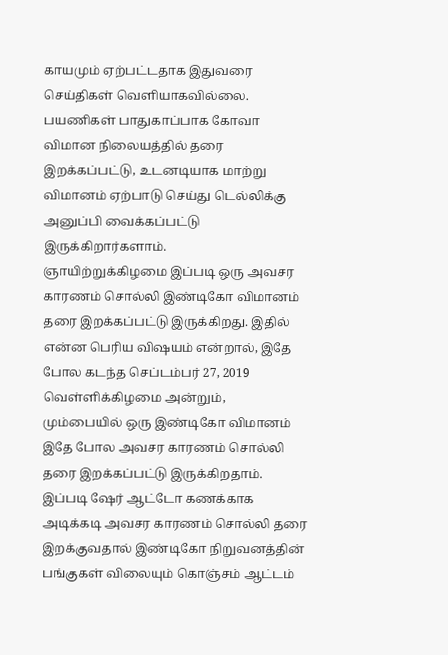காயமும் ஏற்பட்டதாக இதுவரை செய்திகள் வெளியாகவில்லை. பயணிகள் பாதுகாப்பாக கோவா விமான நிலையத்தில் தரை இறக்கப்பட்டு, உடனடியாக மாற்று விமானம் ஏற்பாடு செய்து டெல்லிக்கு அனுப்பி வைக்கப்பட்டு இருக்கிறார்களாம்.
ஞாயிற்றுக்கிழமை இப்படி ஒரு அவசர காரணம் சொல்லி இண்டிகோ விமானம் தரை இறக்கப்பட்டு இருக்கிறது. இதில் என்ன பெரிய விஷயம் என்றால், இதே போல கடந்த செப்டம்பர் 27, 2019 வெள்ளிக்கிழமை அன்றும், மும்பையில் ஒரு இண்டிகோ விமானம் இதே போல அவசர காரணம் சொல்லி தரை இறக்கப்பட்டு இருக்கிறதாம்.
இப்படி ஷேர் ஆட்டோ கணக்காக அடிக்கடி அவசர காரணம் சொல்லி தரை இறக்குவதால் இண்டிகோ நிறுவனத்தின் பங்குகள் விலையும் கொஞ்சம் ஆட்டம்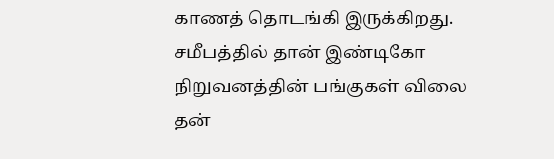காணத் தொடங்கி இருக்கிறது. சமீபத்தில் தான் இண்டிகோ நிறுவனத்தின் பங்குகள் விலை தன்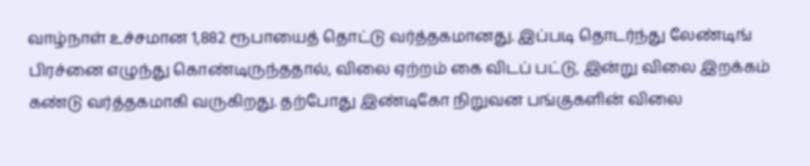வாழ்நாள் உச்சமான 1,882 ரூபாயைத் தொட்டு வர்த்தகமானது. இப்படி தொடர்ந்து லேண்டிங் பிரச்னை எழுந்து கொண்டிருந்ததால், விலை ஏற்றம் கை விடப் பட்டு, இன்று விலை இறக்கம் கண்டு வர்த்தகமாகி வருகிறது. தற்போது இண்டிகோ நிறுவன பங்குகளின் விலை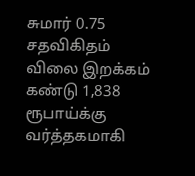சுமார் 0.75 சதவிகிதம் விலை இறக்கம் கண்டு 1,838 ரூபாய்க்கு வர்த்தகமாகி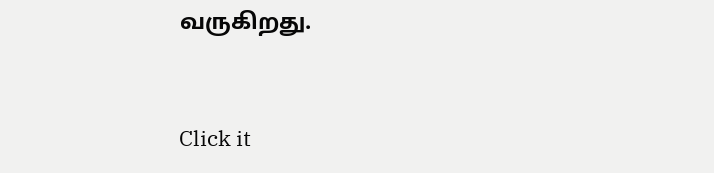வருகிறது.


Click it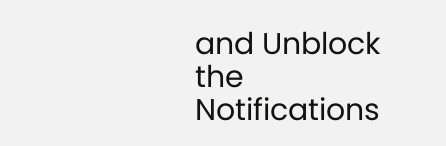and Unblock the Notifications